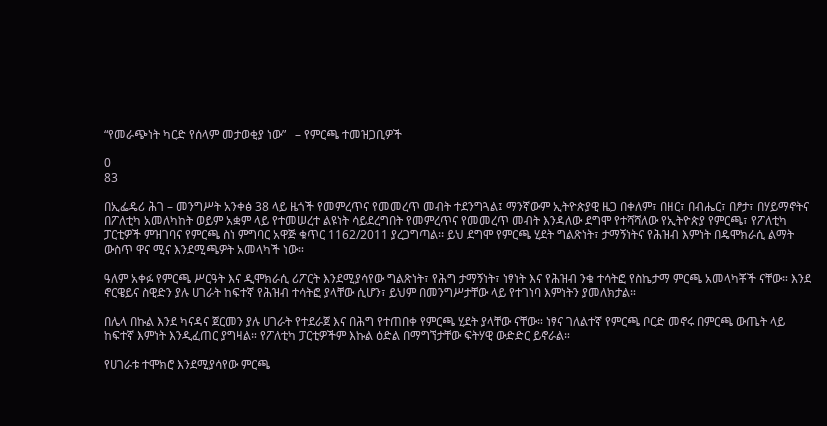“የመራጭነት ካርድ የሰላም መታወቂያ ነው”   – የምርጫ ተመዝጋቢዎች

0
83

በኢፌዴሪ ሕገ – መንግሥት አንቀፅ 38 ላይ ዜጎች የመምረጥና የመመረጥ መብት ተደንግጓል፤ ማንኛውም ኢትዮጵያዊ ዜጋ በቀለም፣ በዘር፣ በብሔር፣ በፆታ፣ በሃይማኖትና በፖለቲካ አመለካከት ወይም አቋም ላይ የተመሠረተ ልዩነት ሳይደረግበት የመምረጥና የመመረጥ መብት እንዳለው ደግሞ የተሻሻለው የኢትዮጵያ የምርጫ፣ የፖለቲካ ፓርቲዎች ምዝገባና የምርጫ ስነ ምግባር አዋጅ ቁጥር 1162/2011 ያረጋግጣል፡፡ ይህ ደግሞ የምርጫ ሂደት ግልጽነት፣ ታማኝነትና የሕዝብ እምነት በዴሞክራሲ ልማት ውስጥ ዋና ሚና እንደሚጫዎት አመላካች ነው።

ዓለም አቀፉ የምርጫ ሥርዓት እና ዲሞክራሲ ሪፖርት እንደሚያሳየው ግልጽነት፣ የሕግ ታማኝነት፣ ነፃነት እና የሕዝብ ንቁ ተሳትፎ የስኬታማ ምርጫ አመላካቾች ናቸው። እንደ ኖርዌይና ስዊድን ያሉ ሀገራት ከፍተኛ የሕዝብ ተሳትፎ ያላቸው ሲሆን፣ ይህም በመንግሥታቸው ላይ የተገነባ እምነትን ያመለክታል።

በሌላ በኩል እንደ ካናዳና ጀርመን ያሉ ሀገራት የተደራጀ እና በሕግ የተጠበቀ የምርጫ ሂደት ያላቸው ናቸው። ነፃና ገለልተኛ የምርጫ ቦርድ መኖሩ በምርጫ ውጤት ላይ ከፍተኛ እምነት እንዲፈጠር ያግዛል። የፖለቲካ ፓርቲዎችም እኩል ዕድል በማግኘታቸው ፍትሃዊ ውድድር ይኖራል።

የሀገራቱ ተሞክሮ እንደሚያሳየው ምርጫ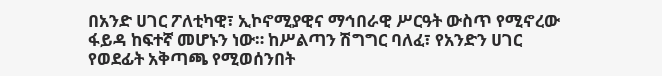በአንድ ሀገር ፖለቲካዊ፣ ኢኮኖሚያዊና ማኅበራዊ ሥርዓት ውስጥ የሚኖረው ፋይዳ ከፍተኛ መሆኑን ነው። ከሥልጣን ሽግግር ባለፈ፣ የአንድን ሀገር የወደፊት አቅጣጫ የሚወሰንበት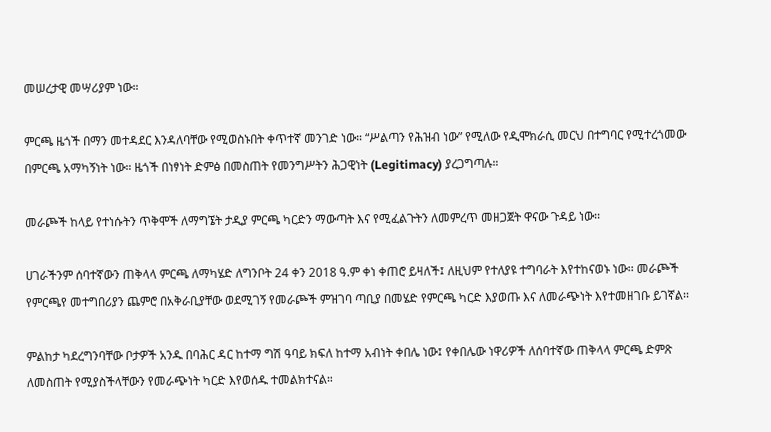መሠረታዊ መሣሪያም ነው።

ምርጫ ዜጎች በማን መተዳደር እንዳለባቸው የሚወስኑበት ቀጥተኛ መንገድ ነው። “ሥልጣን የሕዝብ ነው” የሚለው የዲሞክራሲ መርህ በተግባር የሚተረጎመው በምርጫ አማካኝነት ነው። ዜጎች በነፃነት ድምፅ በመስጠት የመንግሥትን ሕጋዊነት (Legitimacy) ያረጋግጣሉ።

መራጮች ከላይ የተነሱትን ጥቅሞች ለማግኜት ታዲያ ምርጫ ካርድን ማውጣት እና የሚፈልጉትን ለመምረጥ መዘጋጀት ዋናው ጉዳይ ነው፡፡

ሀገራችንም ሰባተኛውን ጠቅላላ ምርጫ ለማካሄድ ለግንቦት 24 ቀን 2018 ዓ.ም ቀነ ቀጠሮ ይዛለች፤ ለዚህም የተለያዩ ተግባራት እየተከናወኑ ነው፡፡ መራጮች የምርጫየ መተግበሪያን ጨምሮ በአቅራቢያቸው ወደሚገኝ የመራጮች ምዝገባ ጣቢያ በመሄድ የምርጫ ካርድ እያወጡ እና ለመራጭነት እየተመዘገቡ ይገኛል፡፡

ምልከታ ካደረግንባቸው ቦታዎች አንዱ በባሕር ዳር ከተማ ግሽ ዓባይ ክፍለ ከተማ አብነት ቀበሌ ነው፤ የቀበሌው ነዋሪዎች ለሰባተኛው ጠቅላላ ምርጫ ድምጽ ለመስጠት የሚያስችላቸውን የመራጭነት ካርድ እየወሰዱ ተመልክተናል።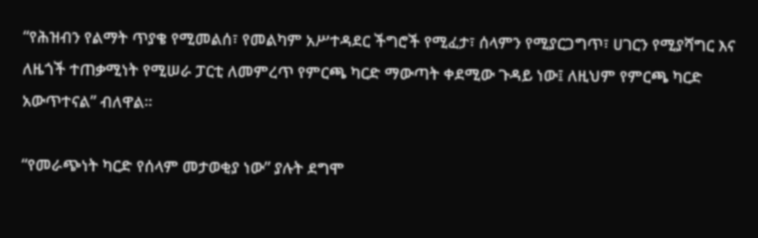“የሕዝብን የልማት ጥያቄ የሚመልሰ፣ የመልካም አሥተዳደር ችግሮች የሚፈታ፣ ሰላምን የሚያርጋግጥ፣ ሀገርን የሚያሻግር እና ለዜጎች ተጠቃሚነት የሚሠራ ፓርቲ ለመምረጥ የምርጫ ካርድ ማውጣት ቀደሚው ጉዳይ ነው፤ ለዚህም የምርጫ ካርድ አውጥተናል” ብለዋል።

“የመራጭነት ካርድ የሰላም መታወቂያ ነው” ያሉት ደግሞ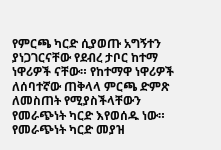የምርጫ ካርድ ሲያወጡ አግኝተን ያነጋገርናቸው የደብረ ታቦር ከተማ ነዋሪዎች ናቸው። የከተማዋ ነዋሪዎች ለሰባተኛው ጠቅላላ ምርጫ ድምጽ ለመስጠት የሚያስችላቸውን የመራጭነት ካርድ እየወሰዱ ነው። የመራጭነት ካርድ መያዝ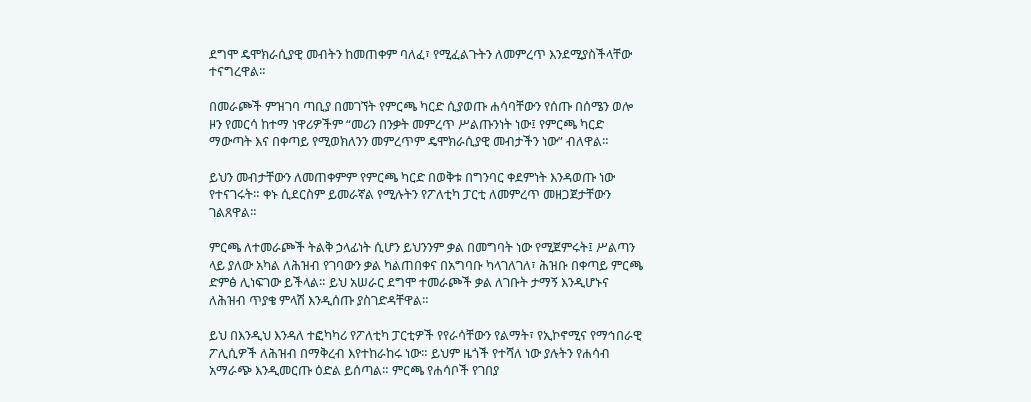ደግሞ ዴሞክራሲያዊ መብትን ከመጠቀም ባለፈ፣ የሚፈልጉትን ለመምረጥ እንደሚያስችላቸው ተናግረዋል።

በመራጮች ምዝገባ ጣቢያ በመገኘት የምርጫ ካርድ ሲያወጡ ሐሳባቸውን የሰጡ በሰሜን ወሎ ዞን የመርሳ ከተማ ነዋሪዎችም “መሪን በንቃት መምረጥ ሥልጡንነት ነው፤ የምርጫ ካርድ ማውጣት እና በቀጣይ የሚወክለንን መምረጥም ዴሞክራሲያዊ መብታችን ነው” ብለዋል።

ይህን መብታቸውን ለመጠቀምም የምርጫ ካርድ በወቅቱ በግንባር ቀደምነት እንዳወጡ ነው የተናገሩት። ቀኑ ሲደርስም ይመራኛል የሚሉትን የፖለቲካ ፓርቲ ለመምረጥ መዘጋጀታቸውን ገልጸዋል።

ምርጫ ለተመራጮች ትልቅ ኃላፊነት ሲሆን ይህንንም ቃል በመግባት ነው የሚጀምሩት፤ ሥልጣን ላይ ያለው አካል ለሕዝብ የገባውን ቃል ካልጠበቀና በአግባቡ ካላገለገለ፣ ሕዝቡ በቀጣይ ምርጫ ድምፅ ሊነፍገው ይችላል። ይህ አሠራር ደግሞ ተመራጮች ቃል ለገቡት ታማኝ እንዲሆኑና ለሕዝብ ጥያቄ ምላሽ እንዲሰጡ ያስገድዳቸዋል።

ይህ በእንዲህ እንዳለ ተፎካካሪ የፖለቲካ ፓርቲዎች የየራሳቸውን የልማት፣ የኢኮኖሚና የማኅበራዊ ፖሊሲዎች ለሕዝብ በማቅረብ እየተከራከሩ ነው። ይህም ዜጎች የተሻለ ነው ያሉትን የሐሳብ አማራጭ እንዲመርጡ ዕድል ይሰጣል። ምርጫ የሐሳቦች የገበያ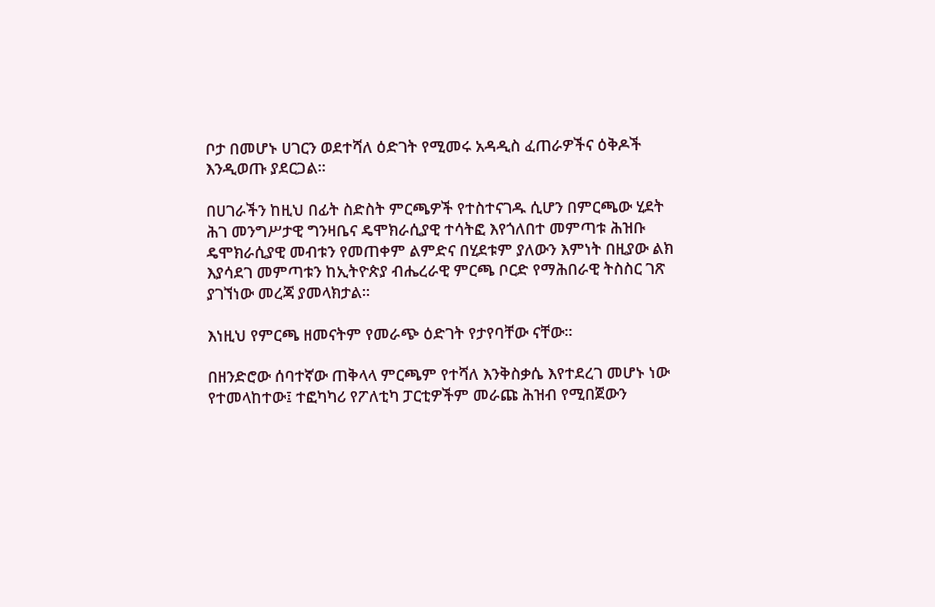ቦታ በመሆኑ ሀገርን ወደተሻለ ዕድገት የሚመሩ አዳዲስ ፈጠራዎችና ዕቅዶች እንዲወጡ ያደርጋል።

በሀገራችን ከዚህ በፊት ስድስት ምርጫዎች የተስተናገዱ ሲሆን በምርጫው ሂደት ሕገ መንግሥታዊ ግንዛቤና ዴሞክራሲያዊ ተሳትፎ እየጎለበተ መምጣቱ ሕዝቡ ዴሞክራሲያዊ መብቱን የመጠቀም ልምድና በሂደቱም ያለውን እምነት በዚያው ልክ እያሳደገ መምጣቱን ከኢትዮጵያ ብሔረራዊ ምርጫ ቦርድ የማሕበራዊ ትስስር ገጽ ያገኘነው መረጃ ያመላክታል፡፡

እነዚህ የምርጫ ዘመናትም የመራጭ ዕድገት የታየባቸው ናቸው፡፡

በዘንድሮው ሰባተኛው ጠቅላላ ምርጫም የተሻለ እንቅስቃሴ እየተደረገ መሆኑ ነው የተመላከተው፤ ተፎካካሪ የፖለቲካ ፓርቲዎችም መራጩ ሕዝብ የሚበጀውን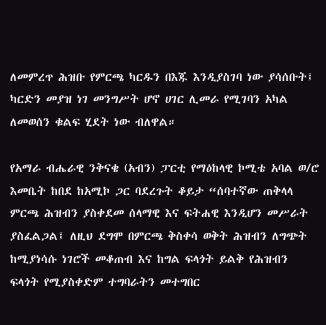ለመምረጥ ሕዝቡ የምርጫ ካርዱን በእጁ እንዲያስገባ ነው ያሳሰቡት፤ ካርድን መያዝ ነገ መንግሥት ሆኖ ሀገር ሊመራ የሚገባን አካል ለመወሰን ቁልፍ ሂደት ነው ብለዋል።

የአማራ ብሔራዊ ንቅናቄ (አብን) ፓርቲ የማዕከላዊ ኮሚቴ አባል ወ/ሮ እመቤት ከበደ ከአሚኮ ጋር ባደረጉት ቆይታ “ሰባተኛው ጠቅላላ ምርጫ ሕዝብን ያስቀደመ ሰላማዊ እና ፍትሐዊ እንዲሆን መሥራት ያስፈልጋል፤ ለዚህ ደግሞ በምርጫ ቅስቀሳ ወቅት ሕዝብን ለግጭት ከሚያነሳሱ ነገሮች መቆጠብ እና ከግል ፍላጎት ይልቅ የሕዝብን ፍላጎት የሚያስቀድም ተግባራትን መተግበር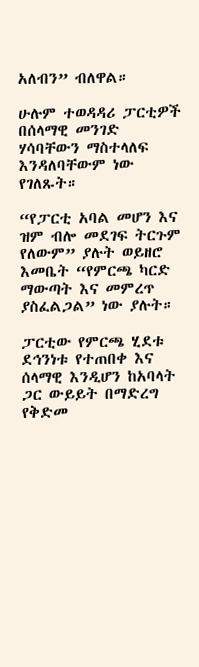አለብን” ብለዋል።

ሁሉም ተወዳዳሪ ፓርቲዎች በሰላማዊ መንገድ ሃሳባቸውን ማስተላለፍ እንዳለባቸውም ነው የገለጹት።

“የፓርቲ አባል መሆን እና ዝም ብሎ መደገፍ ትርጉም የለውም” ያሉት ወይዘሮ እመቤት “የምርጫ ካርድ ማውጣት እና መምረጥ ያስፈልጋል” ነው ያሉት።

ፓርቲው የምርጫ ሂደቱ ደኅንነቱ የተጠበቀ እና ሰላማዊ እንዲሆን ከአባላት ጋር ውይይት በማድረግ የቅድመ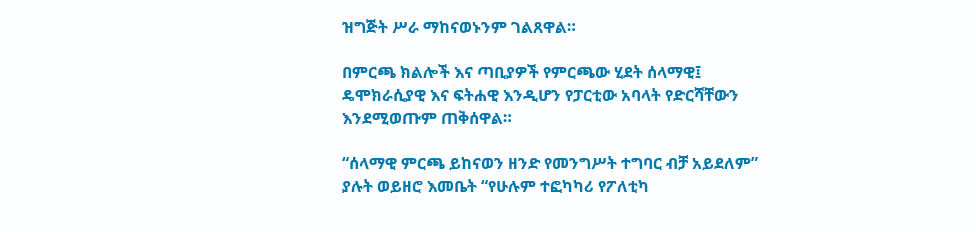ዝግጅት ሥራ ማከናወኑንም ገልጸዋል።

በምርጫ ክልሎች እና ጣቢያዎች የምርጫው ሂደት ሰላማዊ፤ ዴሞክራሲያዊ እና ፍትሐዊ እንዲሆን የፓርቲው አባላት የድርሻቸውን እንደሚወጡም ጠቅሰዋል።

“ሰላማዊ ምርጫ ይከናወን ዘንድ የመንግሥት ተግባር ብቻ አይደለም” ያሉት ወይዘሮ እመቤት “የሁሉም ተፎካካሪ የፖለቲካ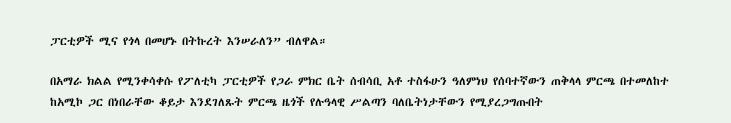ፓርቲዎች ሚና የጎላ በመሆኑ በትኩረት እንሠራለን” ብለዋል።

በአማራ ክልል የሚንቀሳቀሱ የፖለቲካ ፓርቲዎች የጋራ ምክር ቤት ሰብሳቢ አቶ ተስፋሁን ዓለምነህ የሰባተኛውን ጠቅላላ ምርጫ በተመለከተ ከአሚኮ ጋር በነበራቸው ቆይታ እንደገለጹት ምርጫ ዜጎች የሉዓላዊ ሥልጣን ባለቤትነታቸውን የሚያረጋግጡበት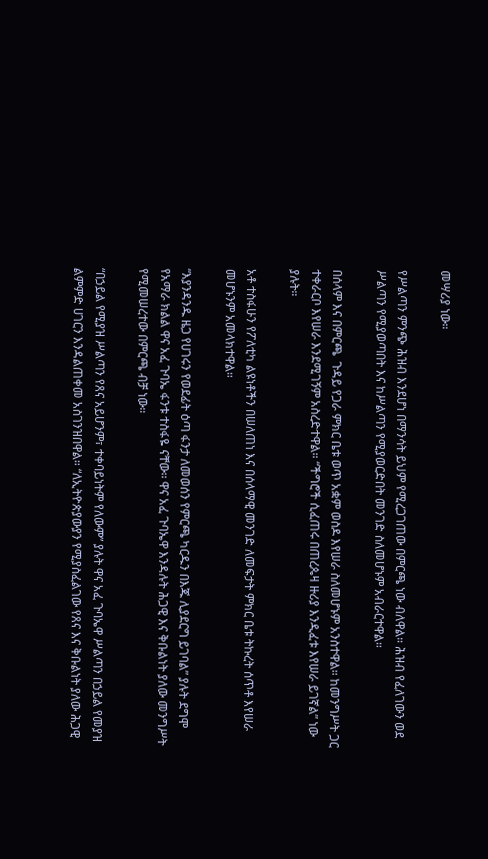መሣሪያ ነው።

የሥልጣን ምንጭ ሕዝብ እንደሆነ በማንሳት ይህም የሚረጋገጠው በምርጫ ነው ብለዋል። ሕዝብ የፈለገውን ወደ ሥልጣን የሚያወጣበት እና ከሥልጣን የሚያወርድበት መንገድ ስለመሆኑም አብራርተዋል።

በሰላም እና በምርጫ  ጉዳይ የጋራ ምክር ቤቱ ወጥ አቋም ወስዶ እየሠራ ስለመሆኑም አንስተዋል። ከመንግሥት ጋር ተቀራርቦ እየሠራ እንደሚገኝም አስረድተዋል። “ችግሮች ሲፈጠሩ በጠረጴዛ ዙሪያ እንዲፈቱ እየሠራ ይገኛል” ነው ያሉት።

አቶ ተስፋሁን የፖለቲካ ልዩነቶችን በሠለጠነ እና በሰላማዊ መንገድ ለመፍታት ምክር ቤቱ ትኩረት ሰጥቶ እየሠራ መሆኑንም አመላክተዋል።

“እያንዳንዱ ዜጋ የሀገሩን የወደፊት ዕጣ ፋንታ ለመወሰን የምርጫ ካርዱን በእጁ ሊያደርግ ይገባል” ያሉት ደግሞ የአማራ ክልል ዋና አፈ ጉባኤ ፋንቱ ተስፋዬ ናቸው፡፡ ዋና አፈ ጉባኤዋ እንዳሉት ሕጋዊ እና ቅቡልነት ያለው መንግሥት የሚመሠረተው በምርጫ ብቻ ነው።

“በኃይል የሚያዝ ሥልጣን የጸና አይሆንም፣ ተቀባይነትም የለውም” ያሉት ዋና አፈ ጉባኤዋ ሥልጣን በኃይል የመያዝ ልምምድ ሀገርን እንዳልጠቀመ አስገንዝበዋል። “ለኢትዮጵያውያን የሚያስፈልገው የጸና እና ቅቡልነት ያለው ሕጋዊ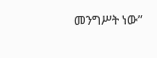መንግሥት ነው”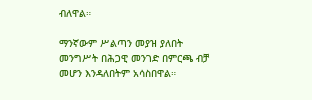ብለዋል።

ማንኛውም ሥልጣን መያዝ ያለበት መንግሥት በሕጋዊ መንገድ በምርጫ ብቻ መሆን እንዳለበትም አሳስበዋል።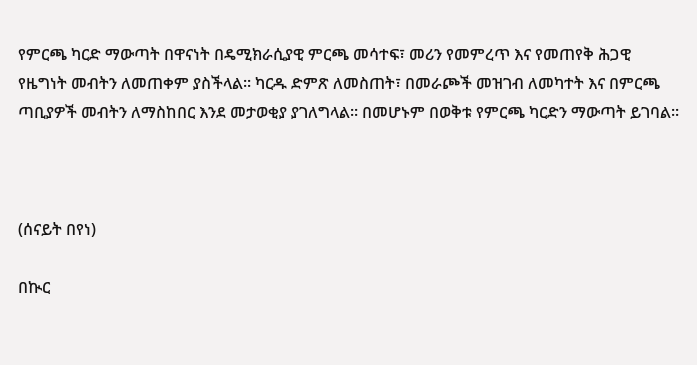የምርጫ ካርድ ማውጣት በዋናነት በዴሚክራሲያዊ ምርጫ መሳተፍ፣ መሪን የመምረጥ እና የመጠየቅ ሕጋዊ የዜግነት መብትን ለመጠቀም ያስችላል፡፡ ካርዱ ድምጽ ለመስጠት፣ በመራጮች መዝገብ ለመካተት እና በምርጫ ጣቢያዎች መብትን ለማስከበር እንደ መታወቂያ ያገለግላል፡፡ በመሆኑም በወቅቱ የምርጫ ካርድን ማውጣት ይገባል፡፡



(ሰናይት በየነ)

በኲር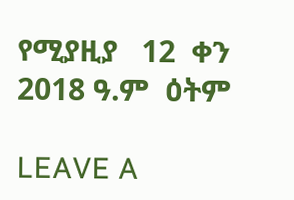የሚያዚያ   12  ቀን 2018 ዓ.ም  ዕትም

LEAVE A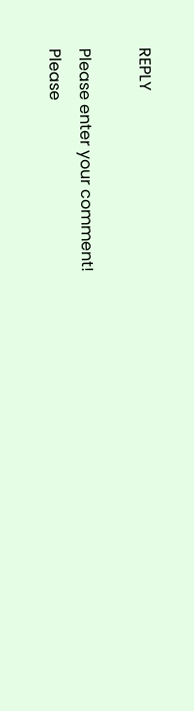REPLY

Please enter your comment!
Please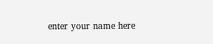enter your name here